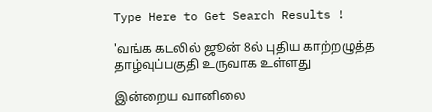Type Here to Get Search Results !

'வங்க கடலில் ஜூன் 8ல் புதிய காற்றழுத்த தாழ்வுப்பகுதி உருவாக உள்ளது

இன்றைய வானிலை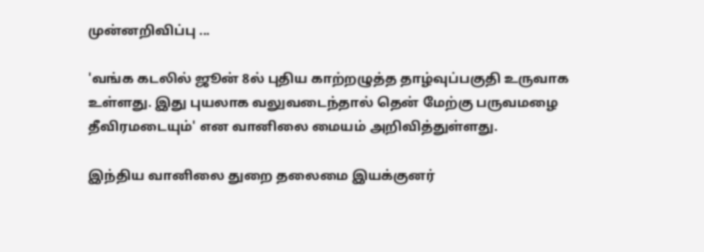முன்னறிவிப்பு ...

'வங்க கடலில் ஜூன் 8ல் புதிய காற்றழுத்த தாழ்வுப்பகுதி உருவாக உள்ளது. இது புயலாக வலுவடைந்தால் தென் மேற்கு பருவமழை தீவிரமடையும்' என வானிலை மையம் அறிவித்துள்ளது.

இந்திய வானிலை துறை தலைமை இயக்குனர்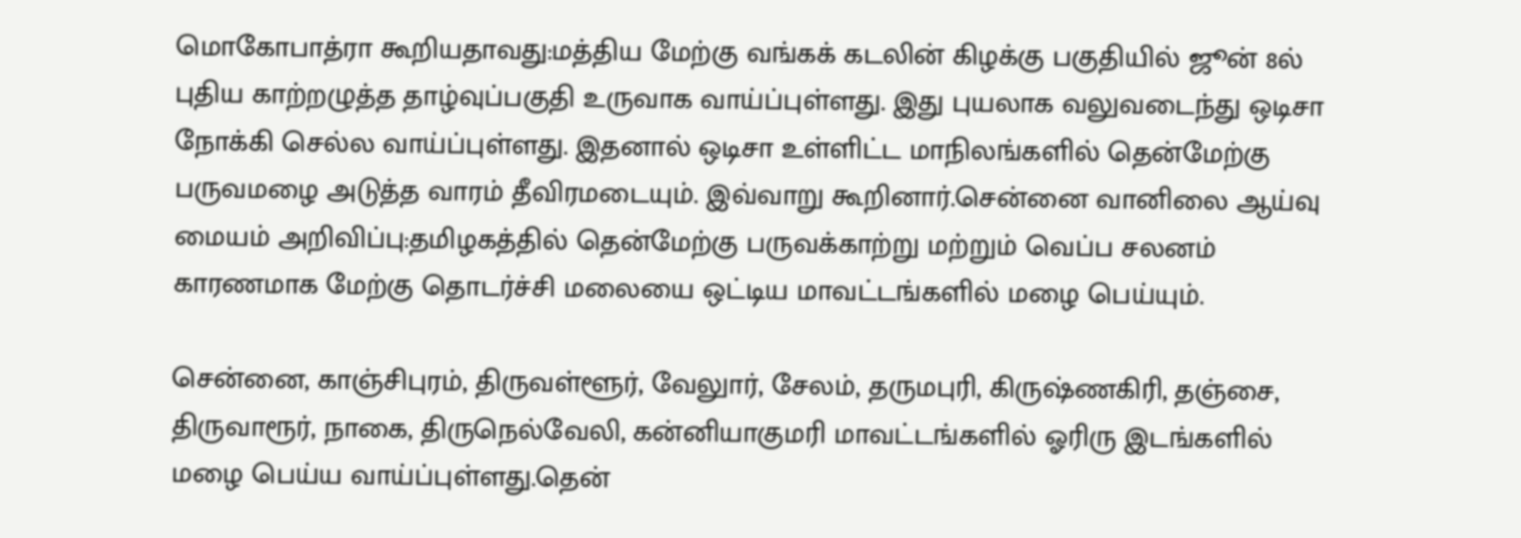மொகோபாத்ரா கூறியதாவது:மத்திய மேற்கு வங்கக் கடலின் கிழக்கு பகுதியில் ஜூன் 8ல் புதிய காற்றழுத்த தாழ்வுப்பகுதி உருவாக வாய்ப்புள்ளது. இது புயலாக வலுவடைந்து ஒடிசா நோக்கி செல்ல வாய்ப்புள்ளது. இதனால் ஒடிசா உள்ளிட்ட மாநிலங்களில் தென்மேற்கு பருவமழை அடுத்த வாரம் தீவிரமடையும். இவ்வாறு கூறினார்.சென்னை வானிலை ஆய்வு மையம் அறிவிப்பு:தமிழகத்தில் தென்மேற்கு பருவக்காற்று மற்றும் வெப்ப சலனம் காரணமாக மேற்கு தொடர்ச்சி மலையை ஒட்டிய மாவட்டங்களில் மழை பெய்யும்.

சென்னை, காஞ்சிபுரம், திருவள்ளூர், வேலுார், சேலம், தருமபுரி, கிருஷ்ணகிரி, தஞ்சை, திருவாரூர், நாகை, திருநெல்வேலி, கன்னியாகுமரி மாவட்டங்களில் ஓரிரு இடங்களில் மழை பெய்ய வாய்ப்புள்ளது.தென்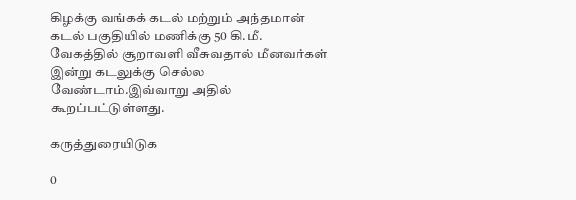கிழக்கு வங்கக் கடல் மற்றும் அந்தமான் கடல் பகுதியில் மணிக்கு 50 கி.மீ. வேகத்தில் சூறாவளி வீசுவதால் மீனவர்கள் இன்று கடலுக்கு செல்ல வேண்டாம்.இவ்வாறு அதில் கூறப்பட்டுள்ளது.

கருத்துரையிடுக

0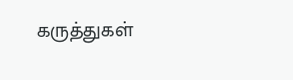கருத்துகள்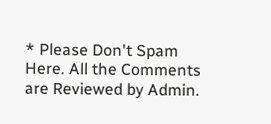* Please Don't Spam Here. All the Comments are Reviewed by Admin.